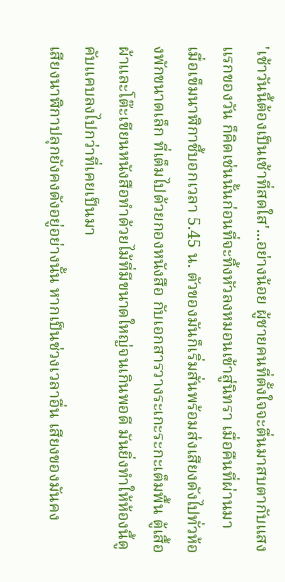'เช้าวันนี้ต้องเป็นเช้าที่สดใส'...อย่างน้อย ผู้ชายคนที่ตั้งใจจะตื่นมาสบตากับแสงแรกของวัน ก็คิดเช่นนั้นก่อนที่จะทิ้งหัวลงหมอนเข้าสู่นิทรา เมื่อคืนที่ผ่านมา
เมื่อเข็มนาฬิกาชี้บอกเวลา 5.45 น. ตัวของมันก็เริ่มสั่นพร้อมส่งเสียงดังไปทั่วห้องพักขนาดเล็ก ที่เต็มไปด้วยกองหนังสือ กับเอกสารวางระเกะระกะเต็มพื้น ตู้เสื้อผ้าและโต๊ะเขียนหนังสือทำด้วยไม้ที่มีขนาดใหญ่จนเกินพอดี มันยิ่งทำให้ห้องนี้ดูคับแคบลงไปกว่าที่เคยเป็นมา
เสียงนาฬิกาปลุกยังคงดังอยู่อย่างนั้น หากเป็นช่วงเวลาอื่น เสียงของมันคง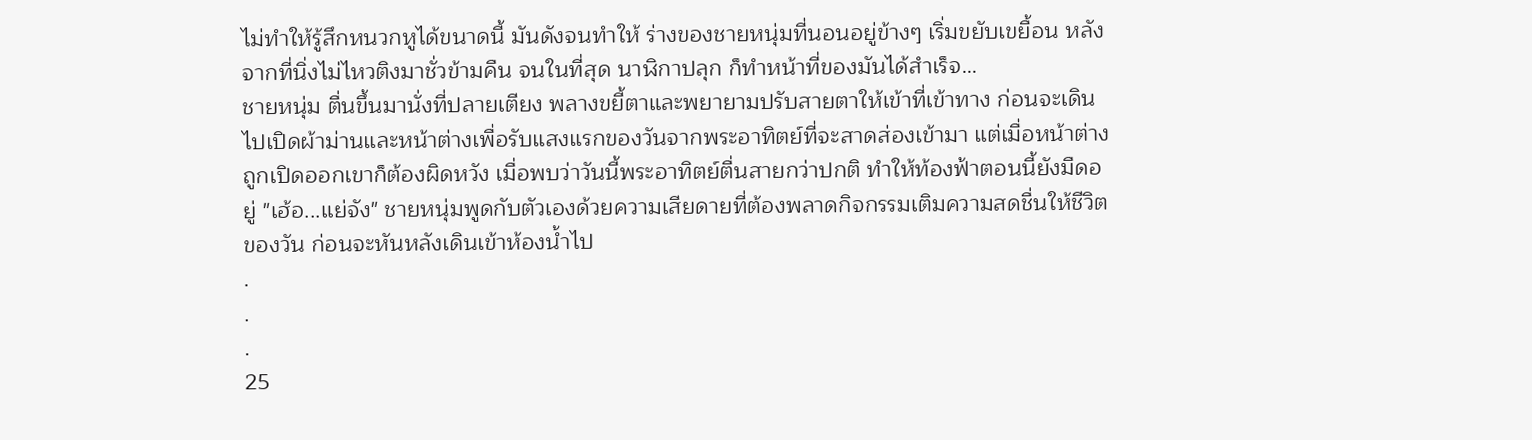ไม่ทำให้รู้สึกหนวกหูได้ขนาดนี้ มันดังจนทำให้ ร่างของชายหนุ่มที่นอนอยู่ข้างๆ เริ่มขยับเขยื้อน หลังจากที่นิ่งไม่ไหวติงมาชั่วข้ามคืน จนในที่สุด นาฬิกาปลุก ก็ทำหน้าที่ของมันได้สำเร็จ…
ชายหนุ่ม ตื่นขึ้นมานั่งที่ปลายเตียง พลางขยี้ตาและพยายามปรับสายตาให้เข้าที่เข้าทาง ก่อนจะเดินไปเปิดผ้าม่านและหน้าต่างเพื่อรับแสงแรกของวันจากพระอาทิตย์ที่จะสาดส่องเข้ามา แต่เมื่อหน้าต่างถูกเปิดออกเขาก็ต้องผิดหวัง เมื่อพบว่าวันนี้พระอาทิตย์ตื่นสายกว่าปกติ ทำให้ท้องฟ้าตอนนี้ยังมืดอยู่ "เฮ้อ...แย่จัง" ชายหนุ่มพูดกับตัวเองด้วยความเสียดายที่ต้องพลาดกิจกรรมเติมความสดชื่นให้ชีวิตของวัน ก่อนจะหันหลังเดินเข้าห้องน้ำไป
.
.
.
25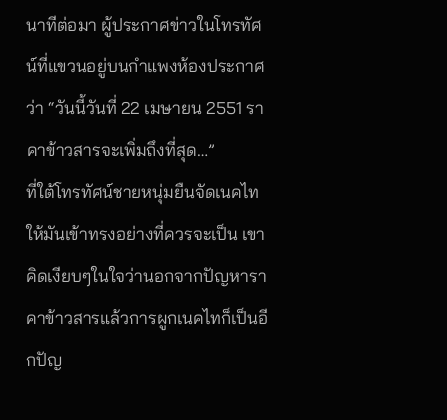นาทีต่อมา ผู้ประกาศข่าวในโทรทัศน์ที่แขวนอยู่บนกำแพงห้องประกาศว่า “วันนี้วันที่ 22 เมษายน 2551 ราคาข้าวสารจะเพิ่มถึงที่สุด…”
ที่ใต้โทรทัศน์ชายหนุ่มยืนจัดเนคไทให้มันเข้าทรงอย่างที่ควรจะเป็น เขาคิดเงียบๆในใจว่านอกจากปัญหาราคาข้าวสารแล้วการผูกเนคไทก็เป็นอีกปัญ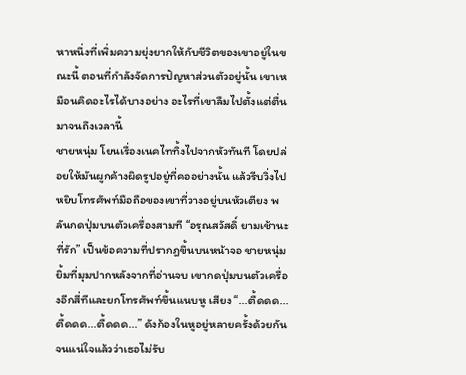หาหนึ่งที่เพิ่มความยุ่งยากให้กับชีวิตของเขาอยู่ในขณะนี้ ตอนที่กำลังจัดการปัญหาส่วนตัวอยู่นั้น เขาเหมือนคิดอะไรได้บางอย่าง อะไรที่เขาลืมไปตั้งแต่ตื่นมาจนถึงเวลานี้
ชายหนุ่ม โยนเรื่องเนคไททิ้งไปจากหัวทันที โดยปล่อยให้มันผูกค้างผิดรูปอยู่ที่คออย่างนั้น แล้วรีบวิ่งไปหยิบโทรศัพท์มือถือของเขาที่วางอยู่บนหัวเตียง พลันกดปุ่มบนตัวเครื่องสามที “อรุณสวัสดิ์ ยามเช้านะ ที่รัก” เป็นข้อความที่ปรากฎขึ้นบนหน้าจอ ชายหนุ่มยิ้มที่มุมปากหลังจากที่อ่านจบ เขากดปุ่มบนตัวเครื่องอีกสี่ทีและยกโทรศัพท์ขึ้นแนบหู เสียง “...ตื้ดดด...ตื้ดดด...ตื้ดดด...” ดังก้องในหูอยู่หลายครั้งด้วยกัน จนแน่ใจแล้วว่าเธอไม่รับ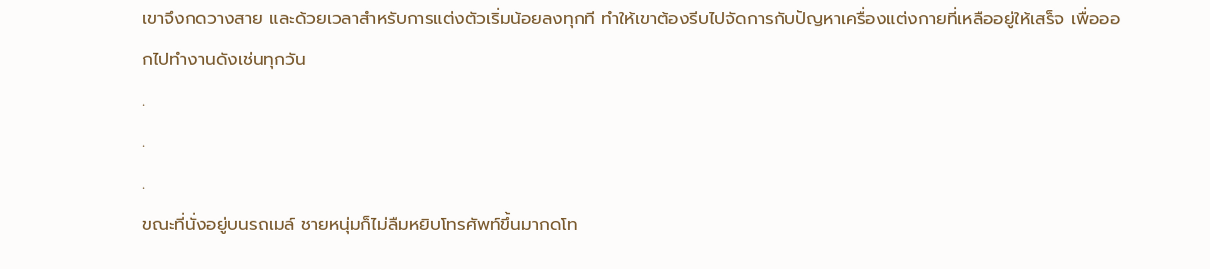เขาจึงกดวางสาย และด้วยเวลาสำหรับการแต่งตัวเริ่มน้อยลงทุกที ทำให้เขาต้องรีบไปจัดการกับปัญหาเครื่องแต่งกายที่เหลืออยู่ให้เสร็จ เพื่อออกไปทำงานดังเช่นทุกวัน
.
.
.
ขณะที่นั่งอยู่บนรถเมล์ ชายหนุ่มก็ไม่ลืมหยิบโทรศัพท์ขึ้นมากดโท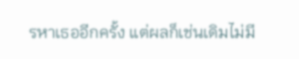รหาเธออีกครั้ง แต่ผลก็เช่นเดิมไม่มี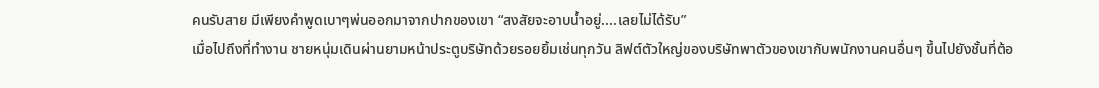คนรับสาย มีเพียงคำพูดเบาๆพ่นออกมาจากปากของเขา “สงสัยจะอาบน้ำอยู่....เลยไม่ได้รับ”
เมื่อไปถึงที่ทำงาน ชายหนุ่มเดินผ่านยามหน้าประตูบริษัทด้วยรอยยิ้มเช่นทุกวัน ลิฟต์ตัวใหญ่ของบริษัทพาตัวของเขากับพนักงานคนอื่นๆ ขึ้นไปยังชั้นที่ต้อ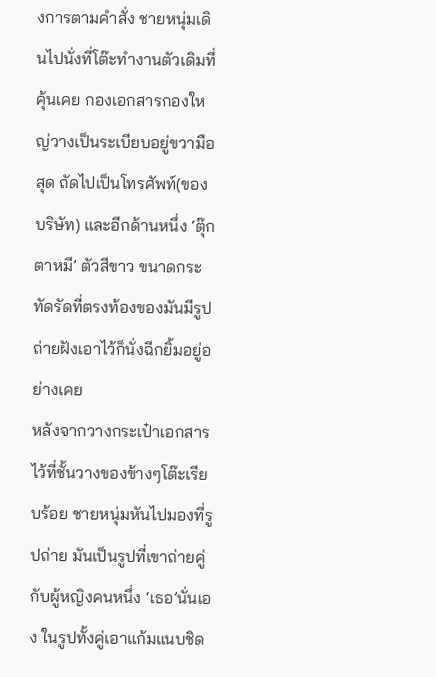งการตามคำสั่ง ชายหนุ่มเดินไปนั่งที่โต๊ะทำงานตัวเดิมที่คุ้นเคย กองเอกสารกองใหญ่วางเป็นระเบียบอยู่ขวามือสุด ถัดไปเป็นโทรศัพท์(ของบริษัท) และอีกด้านหนึ่ง ‘ตุ๊กตาหมี’ ตัวสีขาว ขนาดกระทัดรัดที่ตรงท้องของมันมีรูปถ่ายฝังเอาไว้ก็นั่งฉีกยิ้มอยู่อย่างเคย
หลังจากวางกระเป๋าเอกสารไว้ที่ชั้นวางของข้างๆโต๊ะเรียบร้อย ชายหนุ่มหันไปมองที่รูปถ่าย มันเป็นรูปที่เขาถ่ายคู่กับผู้หญิงคนหนึ่ง ‘เธอ’นั่นเอง ในรูปทั้งคู่เอาแก้มแนบชิด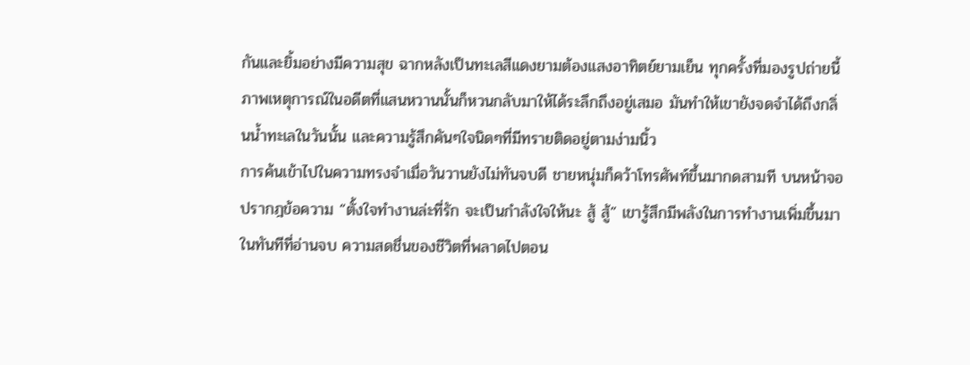กันและยิ้มอย่างมีความสุข ฉากหลังเป็นทะเลสีแดงยามต้องแสงอาทิตย์ยามเย็น ทุกครั้งที่มองรูปถ่ายนี้ ภาพเหตุการณ์ในอดีตที่แสนหวานนั้นก็หวนกลับมาให้ได้ระลึกถึงอยู่เสมอ มันทำให้เขายังจดจำได้ถึงกลิ่นน้ำทะเลในวันนั้น และความรู้สึกคันๆใจนิดๆที่มีทรายติดอยู่ตามง่ามนิ้ว
การค้นเข้าไปในความทรงจำเมื่อวันวานยังไม่ทันจบดี ชายหนุ่มก็คว้าโทรศัพท์ขึ้นมากดสามที บนหน้าจอปรากฎข้อความ “ตั้งใจทำงานล่ะที่รัก จะเป็นกำลังใจให้นะ สู้ สู้” เขารู้สึกมีพลังในการทำงานเพิ่มขึ้นมาในทันทีที่อ่านจบ ความสดชื่นของชีวิตที่พลาดไปตอน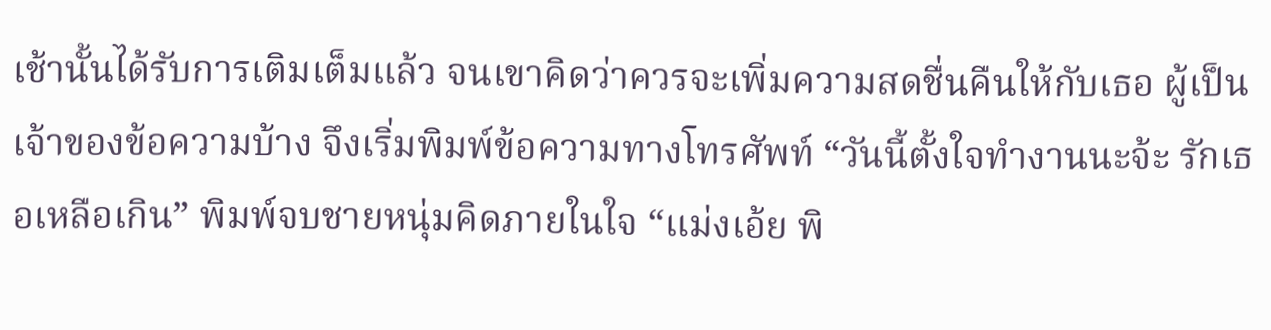เช้านั้นได้รับการเติมเต็มแล้ว จนเขาคิดว่าควรจะเพิ่มความสดชื่นคืนให้กับเธอ ผู้เป็นเจ้าของข้อความบ้าง จึงเริ่มพิมพ์ข้อความทางโทรศัพท์ “วันนี้ตั้งใจทำงานนะจ้ะ รักเธอเหลือเกิน” พิมพ์จบชายหนุ่มคิดภายในใจ “แม่งเอ้ย พิ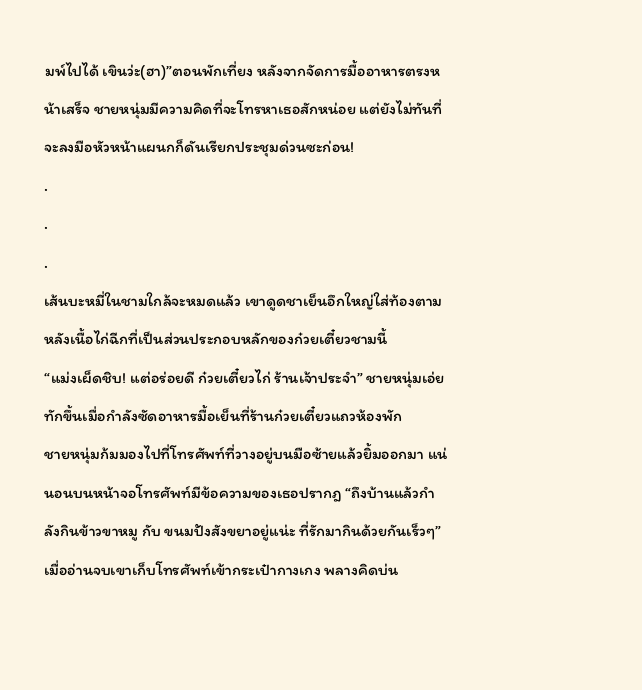มพ์ไปได้ เขินว่ะ(ฮา)”ตอนพักเที่ยง หลังจากจัดการมื้ออาหารตรงหน้าเสร็จ ชายหนุ่มมีความคิดที่จะโทรหาเธอสักหน่อย แต่ยังไม่ทันที่จะลงมือหัวหน้าแผนกก็ดันเรียกประชุมด่วนซะก่อน!
.
.
.
เส้นบะหมี่ในชามใกล้จะหมดแล้ว เขาดูดชาเย็นอึกใหญ่ใส่ท้องตามหลังเนื้อไก่ฉีกที่เป็นส่วนประกอบหลักของก๋วยเตี๋ยวชามนี้
“แม่งเผ็ดชิบ! แต่อร่อยดี ก๋วยเตี๋ยวไก่ ร้านเจ้าประจำ” ชายหนุ่มเอ่ยทักขึ้นเมื่อกำลังซัดอาหารมื้อเย็นที่ร้านก๋วยเตี๋ยวแถวห้องพัก
ชายหนุ่มก้มมองไปที่โทรศัพท์ที่วางอยู่บนมือซ้ายแล้วยิ้มออกมา แน่นอนบนหน้าจอโทรศัพท์มีข้อความของเธอปรากฎ “ถึงบ้านแล้วกำลังกินข้าวขาหมู กับ ขนมปังสังขยาอยู่แน่ะ ที่รักมากินด้วยกันเร็วๆ”เมื่ออ่านจบเขาเก็บโทรศัพท์เข้ากระเป๋ากางเกง พลางคิดบ่น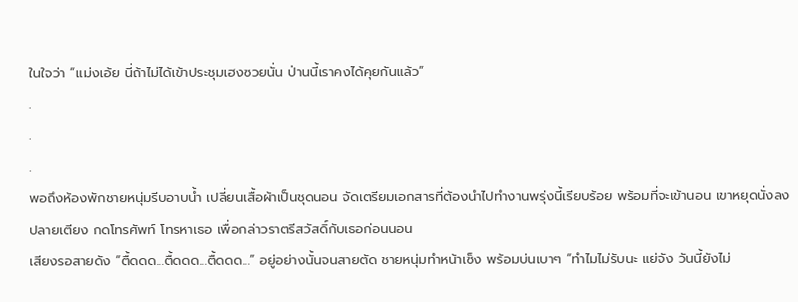ในใจว่า “แม่งเอ้ย นี่ถ้าไม่ได้เข้าประชุมเฮงซวยนั่น ป่านนี้เราคงได้คุยกันแล้ว”
.
.
.
พอถึงห้องพักชายหนุ่มรีบอาบน้ำ เปลี่ยนเสื้อผ้าเป็นชุดนอน จัดเตรียมเอกสารที่ต้องนำไปทำงานพรุ่งนี้เรียบร้อย พร้อมที่จะเข้านอน เขาหยุดนั่งลงปลายเตียง กดโทรศัพท์ โทรหาเธอ เพื่อกล่าวราตรีสวัสดิ์กับเธอก่อนนอน
เสียงรอสายดัง “ตื้ดดด...ตื้ดดด...ตื้ดดด...” อยู่อย่างนั้นจนสายตัด ชายหนุ่มทำหน้าเซ็ง พร้อมบ่นเบาๆ “ทำไมไม่รับนะ แย่จัง วันนี้ยังไม่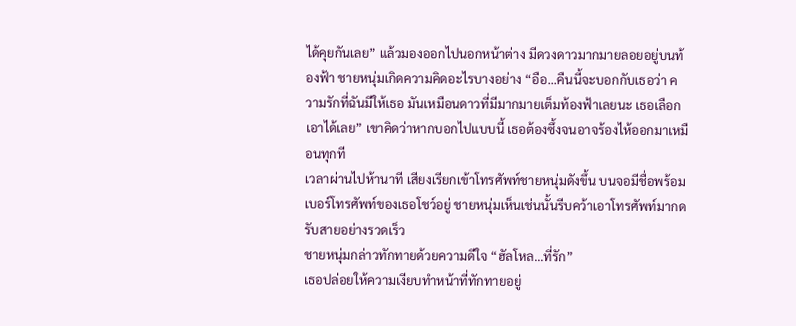ได้คุยกันเลย” แล้วมองออกไปนอกหน้าต่าง มีดวงดาวมากมายลอยอยู่บนท้องฟ้า ชายหนุ่มเกิดความคิดอะไรบางอย่าง “อือ...คืนนี้จะบอกกับเธอว่า ความรักที่ฉันมีให้เธอ มันเหมือนดาวที่มีมากมายเต็มท้องฟ้าเลยนะ เธอเลือกเอาได้เลย” เขาคิดว่าหากบอกไปแบบนี้ เธอต้องซึ้งจนอาจร้องไห้ออกมาเหมือนทุกที
เวลาผ่านไปห้านาที เสียงเรียกเข้าโทรศัพท์ชายหนุ่มดังขึ้น บนจอมีชื่อพร้อมเบอร์โทรศัพท์ของเธอโชว์อยู่ ชายหนุ่มเห็นเช่นนั้นรีบคว้าเอาโทรศัพท์มากดรับสายอย่างรวดเร็ว
ชายหนุ่มกล่าวทักทายด้วยความดีใจ “ฮัลโหล...ที่รัก”
เธอปล่อยให้ความเงียบทำหน้าที่ทักทายอยู่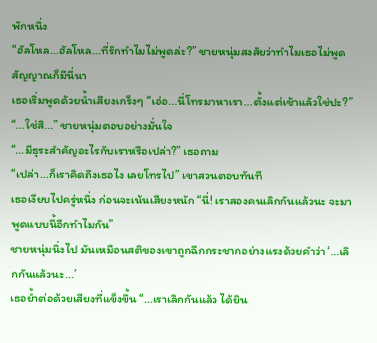พักหนึ่ง
“ฮัลโหล...ฮัลโหล...ที่รักทำไมไม่พูดล่ะ?” ชายหนุ่มสงสัยว่าทำไมเธอไม่พูด สัญญาณก็มีนี่นา
เธอเริ่มพูดด้วยน้ำเสียงเกร็งๆ “เอ่อ...นี่โทรมาหาเรา...ตั้งแต่เช้าแล้วใช่ปะ?”
“...ใช่สิ...” ชายหนุ่มตอบอย่างมั่นใจ
“...มีธุระสำคัญอะไรกับเราหรือเปล่า?” เธอถาม
“เปล่า...ก็เราคิดถึงเธอไง เลยโทรไป” เขาสวนตอบทันที
เธอเงียบไปครู่หนึ่ง ก่อนจะเน้นเสียงหนัก “นี่! เราสองคนเลิกกันแล้วนะ จะมาพูดแบบนี้อีกทำไมกัน”
ชายหนุ่มนิ่งไป มันเหมือนสติของเขาถูกฉีกกระชากอย่างแรงด้วยคำว่า ‘...เลิกกันแล้วนะ...’
เธอย้ำต่อด้วยเสียงที่แข็งขึ้น “...เราเลิกกันแล้ว ได้ยิน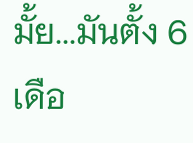มั้ย...มันตั้ง 6 เดือ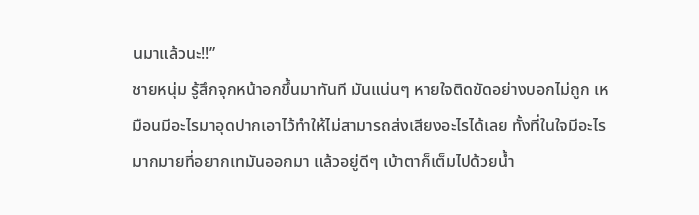นมาแล้วนะ!!”
ชายหนุ่ม รู้สึกจุกหน้าอกขึ้นมาทันที มันแน่นๆ หายใจติดขัดอย่างบอกไม่ถูก เหมือนมีอะไรมาอุดปากเอาไว้ทำให้ไม่สามารถส่งเสียงอะไรได้เลย ทั้งที่ในใจมีอะไรมากมายที่อยากเทมันออกมา แล้วอยู่ดีๆ เบ้าตาก็เต็มไปด้วยน้ำ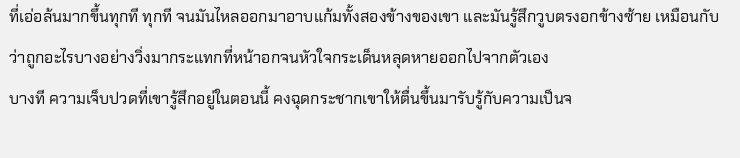ที่เอ่อล้นมากขึ้นทุกที ทุกที จนมันไหลออกมาอาบแก้มทั้งสองข้างของเขา และมันรู้สึกวูบตรงอกข้างซ้าย เหมือนกับว่าถูกอะไรบางอย่างวิ่งมากระแทกที่หน้าอกจนหัวใจกระเด็นหลุดหายออกไปจากตัวเอง
บางที ความเจ็บปวดที่เขารู้สึกอยู่ในตอนนี้ คงฉุดกระชากเขาให้ตื่นขึ้นมารับรู้กับความเป็นจ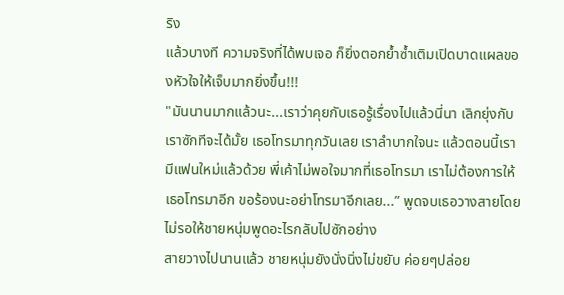ริง
แล้วบางที ความจริงที่ได้พบเจอ ก็ยิ่งตอกย้ำซ้ำเติมเปิดบาดแผลของหัวใจให้เจ็บมากยิ่งขึ้น!!!
"มันนานมากแล้วนะ...เราว่าคุยกับเธอรู้เรื่องไปแล้วนี่นา เลิกยุ่งกับเราซักทีจะได้มั้ย เธอโทรมาทุกวันเลย เราลำบากใจนะ แล้วตอนนี้เรามีแฟนใหม่แล้วด้วย พี่เค้าไม่พอใจมากที่เธอโทรมา เราไม่ต้องการให้เธอโทรมาอีก ขอร้องนะอย่าโทรมาอีกเลย...” พูดจบเธอวางสายโดยไม่รอให้ชายหนุ่มพูดอะไรกลับไปซักอย่าง
สายวางไปนานแล้ว ชายหนุ่มยังนั่งนิ่งไม่ขยับ ค่อยๆปล่อย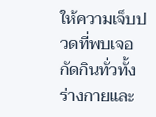ให้ความเจ็บปวดที่พบเจอกัดกินทั่วทั้งร่างกายและ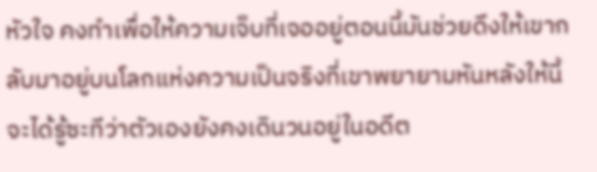หัวใจ คงทำเพื่อให้ความเจ็บที่เจออยู่ตอนนี้มันช่วยดึงให้เขากลับมาอยู่บนโลกแห่งความเป็นจริงที่เขาพยายามหันหลังให้นี้ จะได้รู้ซะทีว่าตัวเองยังคงเดินวนอยู่ในอดีต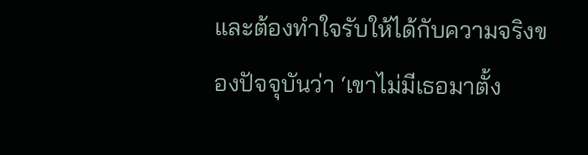และต้องทำใจรับให้ได้กับความจริงของปัจจุบันว่า ‘เขาไม่มีเธอมาตั้ง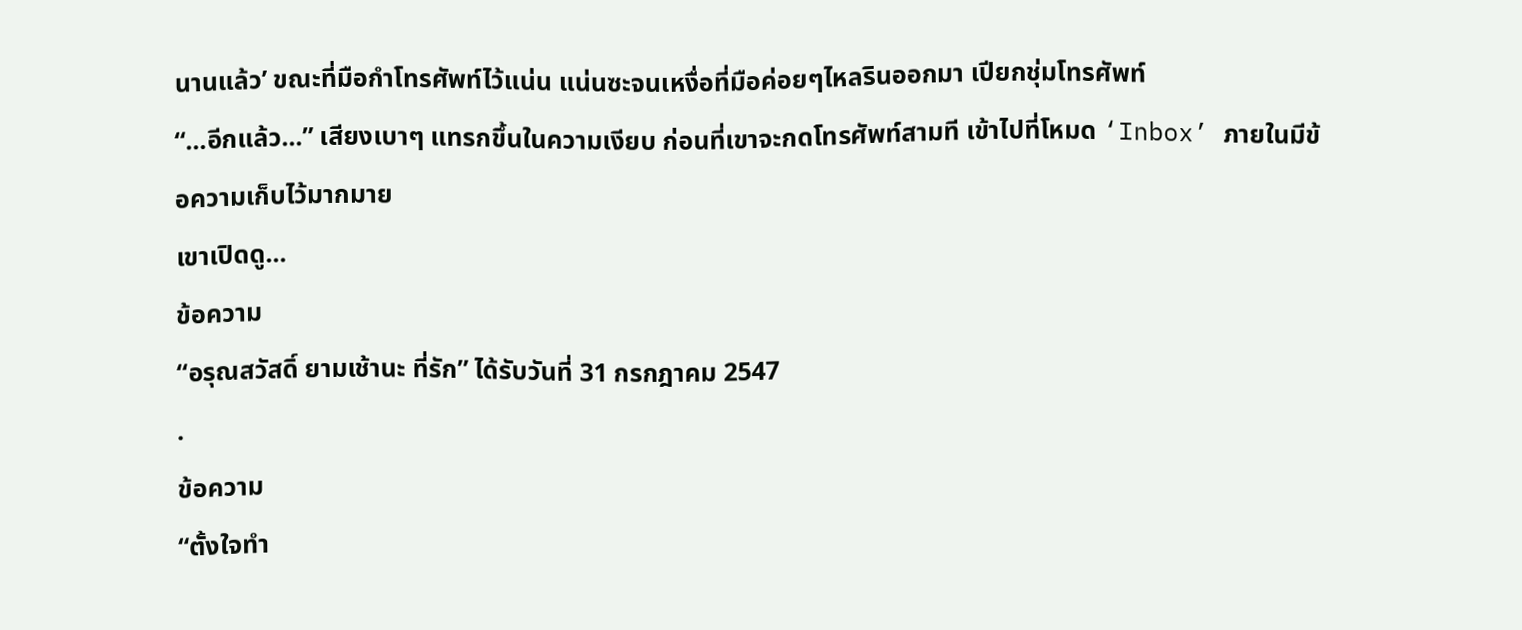นานแล้ว’ ขณะที่มือกำโทรศัพท์ไว้แน่น แน่นซะจนเหงื่อที่มือค่อยๆไหลรินออกมา เปียกชุ่มโทรศัพท์
“...อีกแล้ว...” เสียงเบาๆ แทรกขึ้นในความเงียบ ก่อนที่เขาจะกดโทรศัพท์สามที เข้าไปที่โหมด ‘Inbox’ ภายในมีข้อความเก็บไว้มากมาย
เขาเปิดดู...
ข้อความ
“อรุณสวัสดิ์ ยามเช้านะ ที่รัก” ได้รับวันที่ 31 กรกฎาคม 2547
.
ข้อความ
“ตั้งใจทำ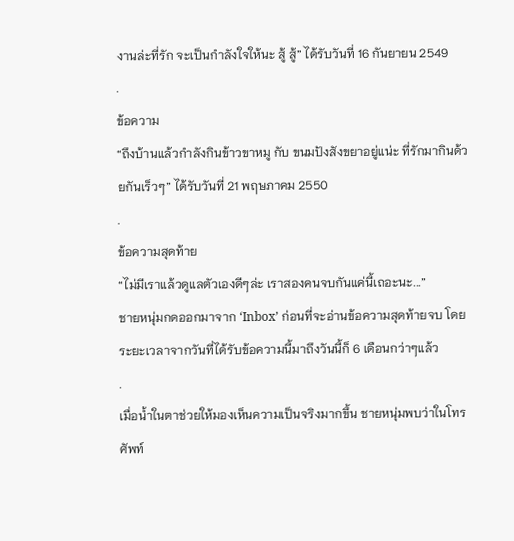งานล่ะที่รัก จะเป็นกำลังใจให้นะ สู้ สู้” ได้รับวันที่ 16 กันยายน 2549
.
ข้อความ
“ถึงบ้านแล้วกำลังกินข้าวขาหมู กับ ขนมปังสังขยาอยู่แน่ะ ที่รักมากินด้วยกันเร็วๆ” ได้รับวันที่ 21 พฤษภาคม 2550
.
ข้อความสุดท้าย
“ไม่มีเราแล้วดูแลตัวเองดีๆล่ะ เราสองคนจบกันแค่นี้เถอะนะ...”
ชายหนุ่มกดออกมาจาก ‘Inbox’ ก่อนที่จะอ่านข้อความสุดท้ายจบ โดยระยะเวลาจากวันที่ได้รับข้อความนี้มาถึงวันนี้ก็ 6 เดือนกว่าๆแล้ว
.
เมื่อน้ำในตาช่วยให้มองเห็นความเป็นจริงมากขึ้น ชายหนุ่มพบว่าในโทรศัพท์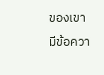ของเขามีข้อควา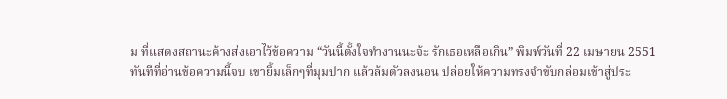ม ที่แสดงสถานะค้างส่งเอาไว้ข้อความ “วันนี้ตั้งใจทำงานนะจ้ะ รักเธอเหลือเกิน” พิมพ์วันที่ 22 เมษายน 2551
ทันทีที่อ่านข้อความนี้จบ เขายิ้มเล็กๆที่มุมปาก แล้วล้มตัวลงนอน ปล่อยให้ความทรงจำขับกล่อมเข้าสู่ประ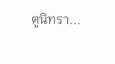ตูนิทรา...